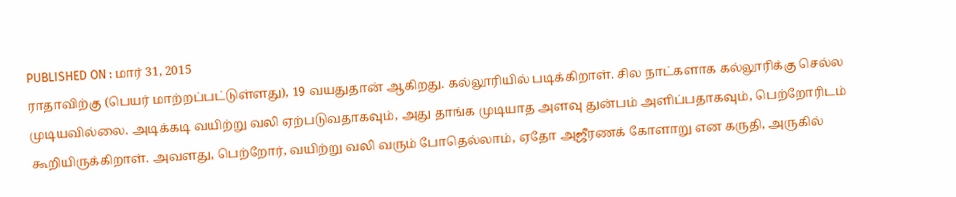PUBLISHED ON : மார் 31, 2015
ராதாவிற்கு (பெயர் மாற்றப்பட்டுள்ளது), 19 வயதுதான் ஆகிறது. கல்லூரியில் படிக்கிறாள். சில நாட்களாக கல்லூரிக்கு செல்ல முடியவில்லை. அடிக்கடி வயிற்று வலி ஏற்படுவதாகவும், அது தாங்க முடியாத அளவு துன்பம் அளிப்பதாகவும், பெற்றோரிடம் கூறியிருக்கிறாள். அவளது, பெற்றோர், வயிற்று வலி வரும் போதெல்லாம், ஏதோ அஜீரணக் கோளாறு என கருதி, அருகில்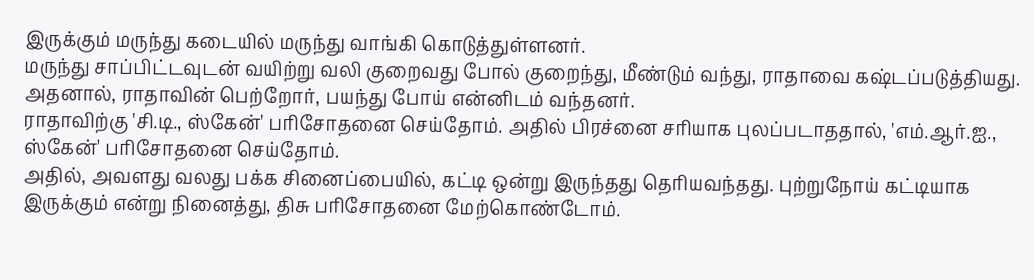இருக்கும் மருந்து கடையில் மருந்து வாங்கி கொடுத்துள்ளனர்.
மருந்து சாப்பிட்டவுடன் வயிற்று வலி குறைவது போல் குறைந்து, மீண்டும் வந்து, ராதாவை கஷ்டப்படுத்தியது. அதனால், ராதாவின் பெற்றோர், பயந்து போய் என்னிடம் வந்தனர்.
ராதாவிற்கு 'சி.டி., ஸ்கேன்' பரிசோதனை செய்தோம். அதில் பிரச்னை சரியாக புலப்படாததால், 'எம்.ஆர்.ஐ., ஸ்கேன்' பரிசோதனை செய்தோம்.
அதில், அவளது வலது பக்க சினைப்பையில், கட்டி ஒன்று இருந்தது தெரியவந்தது. புற்றுநோய் கட்டியாக இருக்கும் என்று நினைத்து, திசு பரிசோதனை மேற்கொண்டோம்.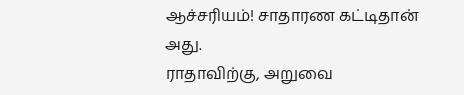ஆச்சரியம்! சாதாரண கட்டிதான் அது.
ராதாவிற்கு, அறுவை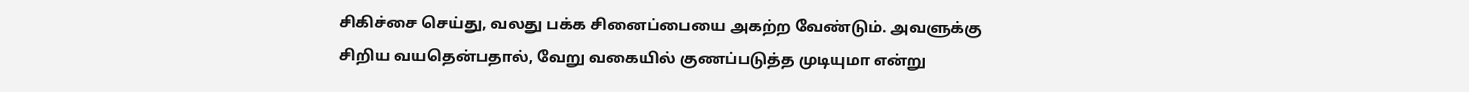சிகிச்சை செய்து, வலது பக்க சினைப்பையை அகற்ற வேண்டும். அவளுக்கு சிறிய வயதென்பதால், வேறு வகையில் குணப்படுத்த முடியுமா என்று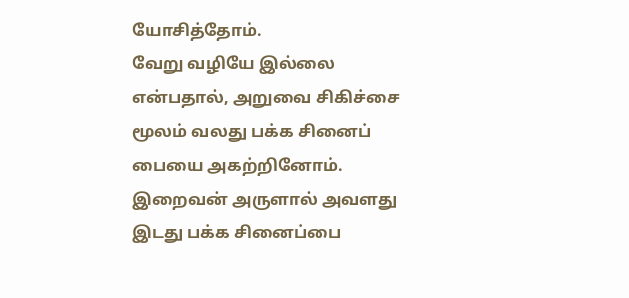யோசித்தோம்.
வேறு வழியே இல்லை என்பதால், அறுவை சிகிச்சை மூலம் வலது பக்க சினைப் பையை அகற்றினோம். இறைவன் அருளால் அவளது இடது பக்க சினைப்பை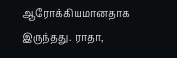ஆரோக்கியமானதாக இருந்தது. ராதா,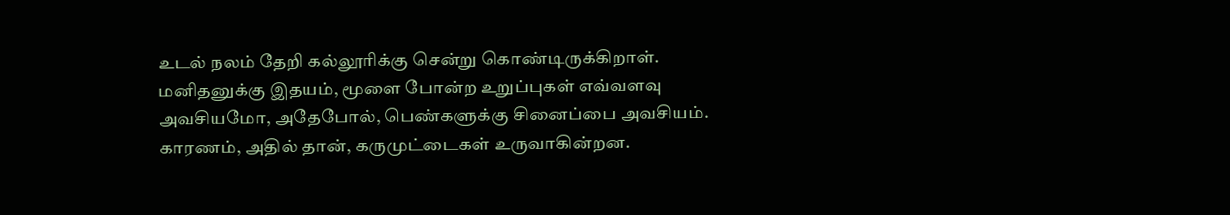உடல் நலம் தேறி கல்லூரிக்கு சென்று கொண்டிருக்கிறாள்.
மனிதனுக்கு இதயம், மூளை போன்ற உறுப்புகள் எவ்வளவு அவசியமோ, அதேபோல், பெண்களுக்கு சினைப்பை அவசியம். காரணம், அதில் தான், கருமுட்டைகள் உருவாகின்றன.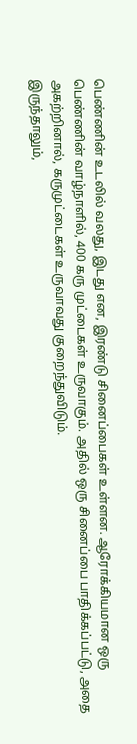பெண்ணின் உடலில் வலது, இடது என, இரண்டு சினைப்பைகள் உள்ளன. ஆரோக்கியமான ஒரு பெண்ணின் வாழ்நாளில், 400 கரு முட்டைகள் உருவாகும். அதில் ஒரு சினைப்பை பாதிக்கப்பட்டு, அதை அகற்றினால், கருமுட்டைகள் உருவாவது குறைந்துவிடும்.
இருந்தாலும்,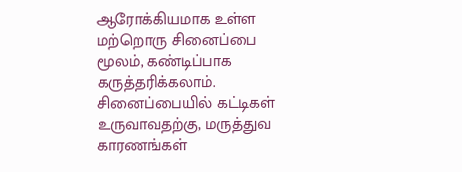ஆரோக்கியமாக உள்ள மற்றொரு சினைப்பை மூலம், கண்டிப்பாக கருத்தரிக்கலாம். சினைப்பையில் கட்டிகள் உருவாவதற்கு, மருத்துவ காரணங்கள்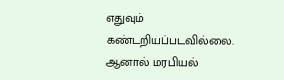எதுவும் கண்டறியப்படவில்லை. ஆனால் மரபியல்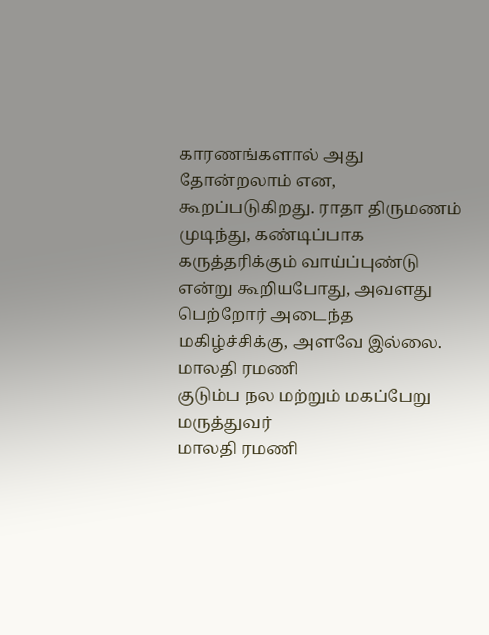காரணங்களால் அது தோன்றலாம் என, கூறப்படுகிறது. ராதா திருமணம் முடிந்து, கண்டிப்பாக கருத்தரிக்கும் வாய்ப்புண்டு என்று கூறியபோது, அவளது பெற்றோர் அடைந்த மகிழ்ச்சிக்கு, அளவே இல்லை.
மாலதி ரமணி
குடும்ப நல மற்றும் மகப்பேறு மருத்துவர்
மாலதி ரமணி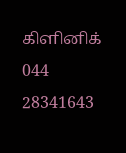கிளினிக்
044 28341643